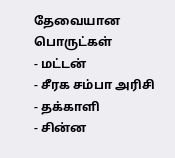தேவையான பொருட்கள்
- மட்டன்
- சீரக சம்பா அரிசி
- தக்காளி
- சின்ன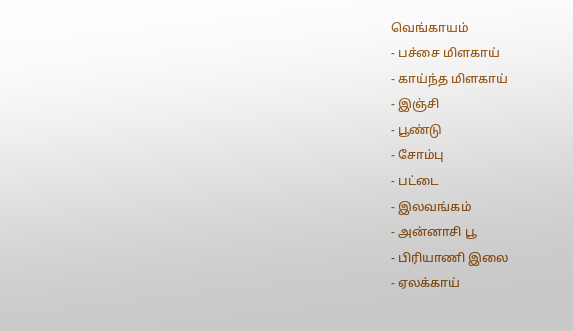வெங்காயம்
- பச்சை மிளகாய்
- காய்ந்த மிளகாய்
- இஞ்சி
- பூண்டு
- சோம்பு
- பட்டை
- இலவங்கம்
- அன்னாசி பூ
- பிரியாணி இலை
- ஏலக்காய்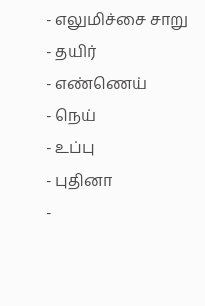- எலுமிச்சை சாறு
- தயிர்
- எண்ணெய்
- நெய்
- உப்பு
- புதினா
-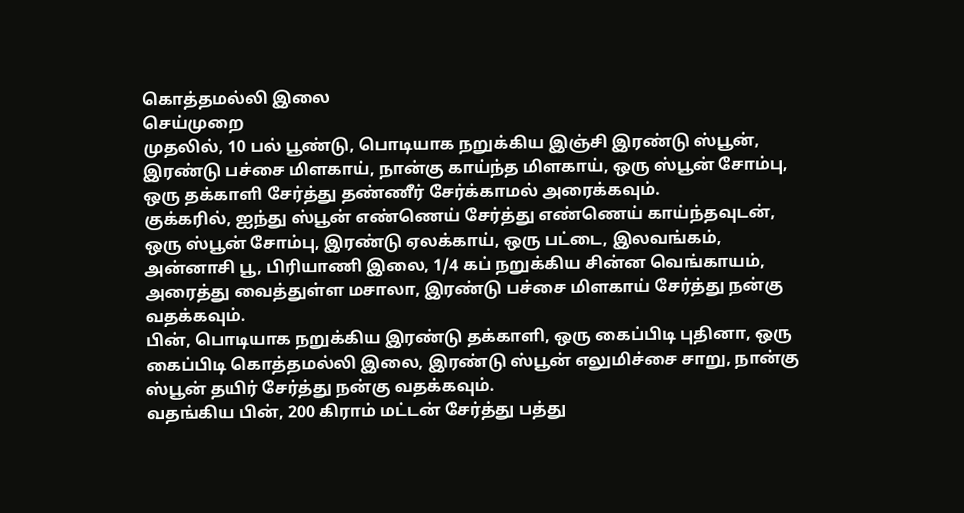கொத்தமல்லி இலை
செய்முறை
முதலில், 10 பல் பூண்டு, பொடியாக நறுக்கிய இஞ்சி இரண்டு ஸ்பூன், இரண்டு பச்சை மிளகாய், நான்கு காய்ந்த மிளகாய், ஒரு ஸ்பூன் சோம்பு, ஒரு தக்காளி சேர்த்து தண்ணீர் சேர்க்காமல் அரைக்கவும்.
குக்கரில், ஐந்து ஸ்பூன் எண்ணெய் சேர்த்து எண்ணெய் காய்ந்தவுடன், ஒரு ஸ்பூன் சோம்பு, இரண்டு ஏலக்காய், ஒரு பட்டை, இலவங்கம், அன்னாசி பூ, பிரியாணி இலை, 1/4 கப் நறுக்கிய சின்ன வெங்காயம், அரைத்து வைத்துள்ள மசாலா, இரண்டு பச்சை மிளகாய் சேர்த்து நன்கு வதக்கவும்.
பின், பொடியாக நறுக்கிய இரண்டு தக்காளி, ஒரு கைப்பிடி புதினா, ஒரு கைப்பிடி கொத்தமல்லி இலை, இரண்டு ஸ்பூன் எலுமிச்சை சாறு, நான்கு ஸ்பூன் தயிர் சேர்த்து நன்கு வதக்கவும்.
வதங்கிய பின், 200 கிராம் மட்டன் சேர்த்து பத்து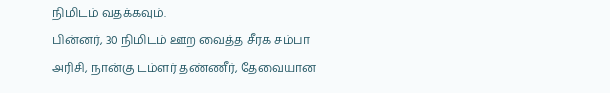நிமிடம் வதக்கவும்.
பின்னர், 30 நிமிடம் ஊற வைத்த சீரக சம்பா அரிசி, நான்கு டம்ளர் தண்ணீர், தேவையான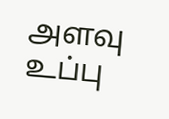அளவு உப்பு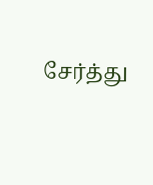சேர்த்து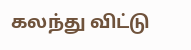கலந்து விட்டு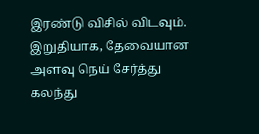இரண்டு விசில் விடவும்.
இறுதியாக, தேவையான அளவு நெய் சேர்த்து கலந்து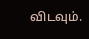விடவும்.